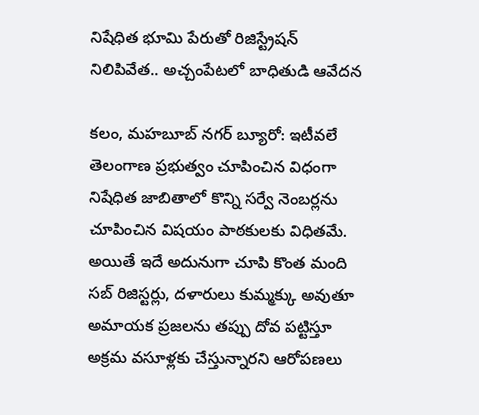నిషేధిత భూమి పేరుతో రిజిస్ట్రేషన్ నిలిపివేత.. అచ్చంపేటలో బాధితుడి ఆవేదన

కలం, మహబూబ్ నగర్ బ్యూరో: ఇటీవలే తెలంగాణ ప్రభుత్వం చూపించిన విధంగా నిషేధిత జాబితాలో కొన్ని సర్వే నెంబర్లను చూపించిన విషయం పాఠకులకు విధితమే. అయితే ఇదే అదునుగా చూపి కొంత మంది సబ్ రిజిస్టర్లు, దళారులు కుమ్మక్కు అవుతూ అమాయక ప్రజలను తప్పు దోవ పట్టిస్తూ అక్రమ వసూళ్లకు చేస్తున్నారని ఆరోపణలు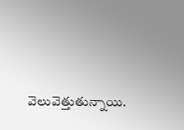వెలువెత్తుతున్నాయి.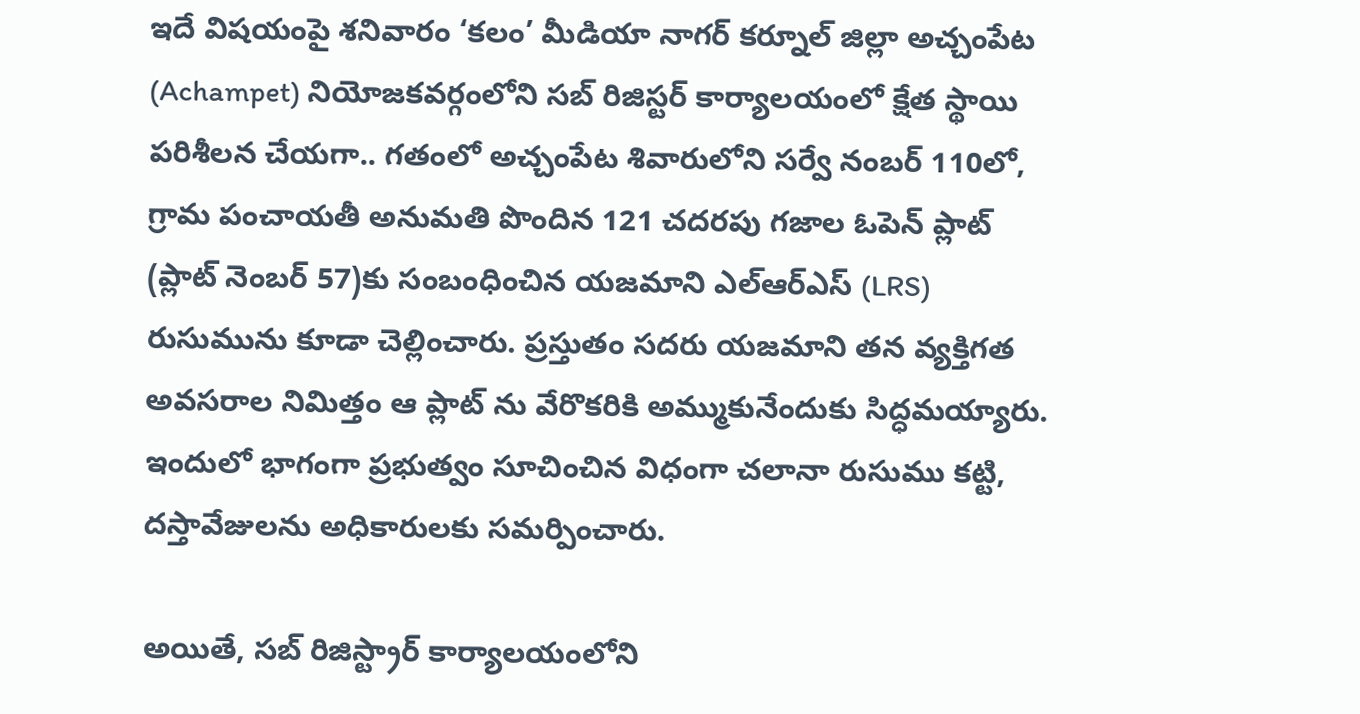ఇదే విషయంపై శనివారం ‘కలం’ మీడియా నాగర్ కర్నూల్ జిల్లా అచ్చంపేట (Achampet) నియోజకవర్గంలోని సబ్ రిజిస్టర్ కార్యాలయంలో క్షేత స్థాయి పరిశీలన చేయగా.. గతంలో అచ్చంపేట శివారులోని సర్వే నంబర్ 110లో, గ్రామ పంచాయతీ అనుమతి పొందిన 121 చదరపు గజాల ఓపెన్ ప్లాట్ (ప్లాట్ నెంబర్ 57)కు సంబంధించిన యజమాని ఎల్ఆర్ఎస్ (LRS) రుసుమును కూడా చెల్లించారు. ప్రస్తుతం సదరు యజమాని తన వ్యక్తిగత అవసరాల నిమిత్తం ఆ ప్లాట్ ను వేరొకరికి అమ్ముకునేందుకు సిద్ధమయ్యారు. ఇందులో భాగంగా ప్రభుత్వం సూచించిన విధంగా చలానా రుసుము కట్టి, దస్తావేజులను అధికారులకు సమర్పించారు.

అయితే, సబ్ రిజిస్ట్రార్ కార్యాలయంలోని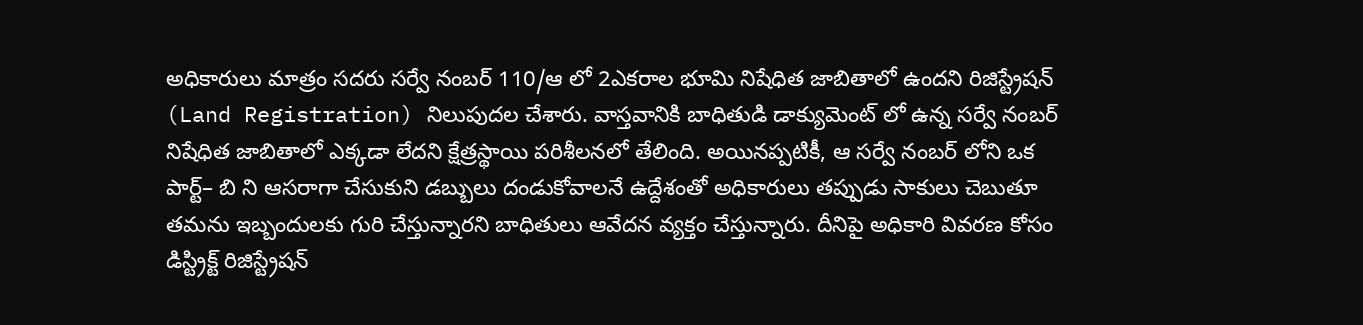అధికారులు మాత్రం సదరు సర్వే నంబర్ 110/ఆ లో 2ఎకరాల భూమి నిషేధిత జాబితాలో ఉందని రిజిస్ట్రేషన్ (Land Registration) నిలుపుదల చేశారు. వాస్తవానికి బాధితుడి డాక్యుమెంట్ లో ఉన్న సర్వే నంబర్ నిషేధిత జాబితాలో ఎక్కడా లేదని క్షేత్రస్థాయి పరిశీలనలో తేలింది. అయినప్పటికీ, ఆ సర్వే నంబర్ లోని ఒక పార్ట్– బి ని ఆసరాగా చేసుకుని డబ్బులు దండుకోవాలనే ఉద్దేశంతో అధికారులు తప్పుడు సాకులు చెబుతూ తమను ఇబ్బందులకు గురి చేస్తున్నారని బాధితులు ఆవేదన వ్యక్తం చేస్తున్నారు. దీనిపై అధికారి వివరణ కోసం డిస్ట్రిక్ట్ రిజిస్ట్రేషన్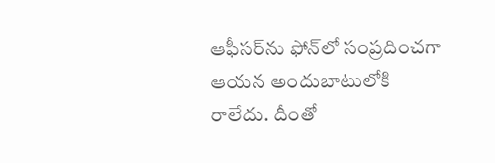ఆఫీసర్‌ను ఫోన్‌లో సంప్రదించగా ఆయన అందుబాటులోకి రాలేదు. దీంతో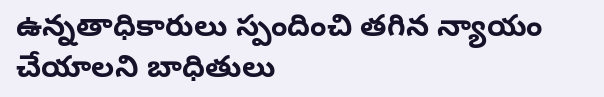ఉన్నతాధికారులు స్పందించి తగిన న్యాయం చేయాలని బాధితులు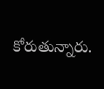కోరుతున్నారు.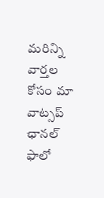మ‌రిన్ని వార్త‌ల కోసం మా వాట్స‌ప్ ఛాన‌ల్ ఫాలో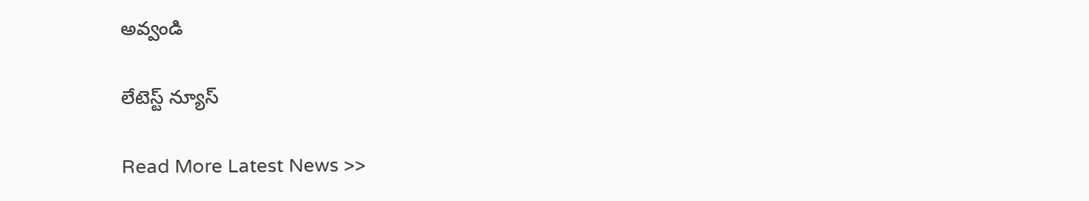అవ్వండి

లేటెస్ట్ న్యూస్‌

Read More Latest News >>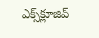ఎక్స్‌క్లూజివ్‌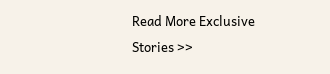Read More Exclusive Stories >>